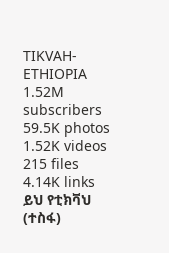TIKVAH-ETHIOPIA
1.52M subscribers
59.5K photos
1.52K videos
215 files
4.14K links
ይህ የቲክቫህ (ተስፋ)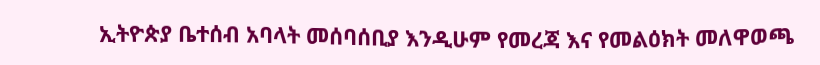ኢትዮጵያ ቤተሰብ አባላት መሰባሰቢያ እንዲሁም የመረጃ እና የመልዕክት መለዋወጫ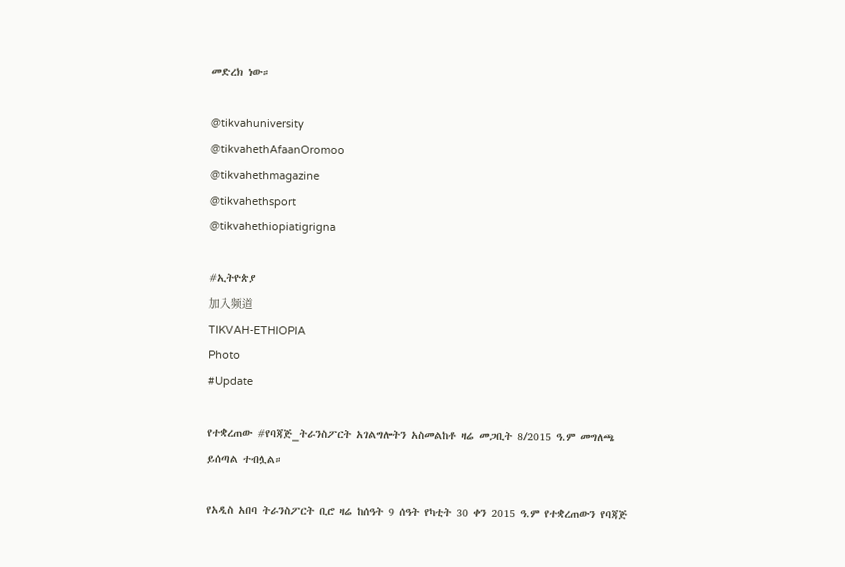መድረክ ነው።

@tikvahuniversity
@tikvahethAfaanOromoo
@tikvahethmagazine
@tikvahethsport
@tikvahethiopiatigrigna

#ኢትዮጵያ
加入频道
TIKVAH-ETHIOPIA
Photo
#Update

የተቋረጠው #የባጃጅ_ትራንስፖርት አገልግሎትን አስመልከቶ ዛሬ መጋቢት 8/2015 ዓ.ም መግለጫ ይሰጣል ተብሏል።

የአዲስ አበባ ትራንስፖርት ቢሮ ዛሬ ከሰዓት 9 ሰዓት የካቲት 30 ቀን 2015 ዓ.ም የተቋረጠውን የባጃጅ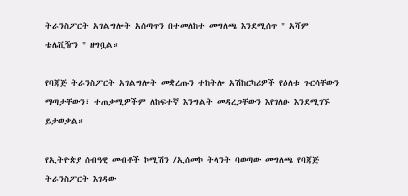ትራንስፖርት አገልግሎት አሰጣጥን በተመለከተ መግለጫ እንደሚሰጥ " አሻም ቴሌቪዥን " ዘግቧል።

የባጃጅ ትራንስፖርት አገልግሎት መቋረጡን ተከትሎ አሽከርካሪዎች የዕለቱ ጉርሳቸውን ማጣታቸውን፣ ተጠቃሚዎችም ለከፍተኛ እንግልት መዳረጋቸውን እየገለፁ እንደሚገኙ ይታወቃል።

የኢትዮጵያ ሰብዓዊ መብቶች ኮሚሽን /ኢሰመኮ ትላንት ባወጣው መግለጫ የባጃጅ ትራንስፖርት እገዳው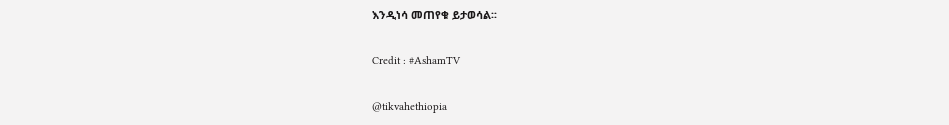እንዲነሳ መጠየቁ ይታወሳል፡፡

Credit : #AshamTV

@tikvahethiopia